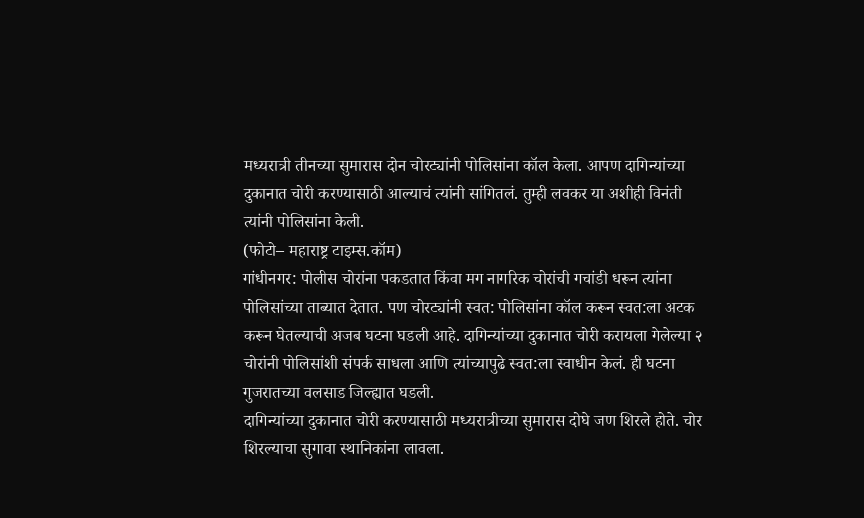मध्यरात्री तीनच्या सुमारास दोन चोरट्यांनी पोलिसांना कॉल केला. आपण दागिन्यांच्या दुकानात चोरी करण्यासाठी आल्याचं त्यांनी सांगितलं. तुम्ही लवकर या अशीही विनंती त्यांनी पोलिसांना केली.
(फोटो– महाराष्ट्र टाइम्स.कॉम)
गांधीनगर: पोलीस चोरांना पकडतात किंवा मग नागरिक चोरांची गचांडी धरून त्यांना पोलिसांच्या ताब्यात देतात. पण चोरट्यांनी स्वत: पोलिसांना कॉल करून स्वत:ला अटक करून घेतल्याची अजब घटना घडली आहे. दागिन्यांच्या दुकानात चोरी करायला गेलेल्या २ चोरांनी पोलिसांशी संपर्क साधला आणि त्यांच्यापुढे स्वत:ला स्वाधीन केलं. ही घटना गुजरातच्या वलसाड जिल्ह्यात घडली.
दागिन्यांच्या दुकानात चोरी करण्यासाठी मध्यरात्रीच्या सुमारास दोघे जण शिरले होते. चोर शिरल्याचा सुगावा स्थानिकांना लावला.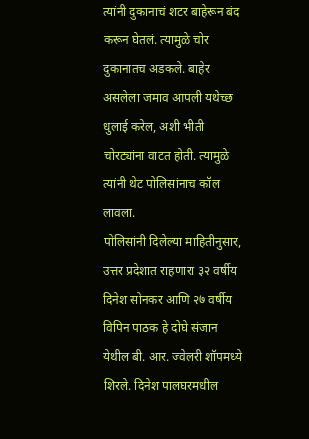त्यांनी दुकानाचं शटर बाहेरून बंद करून घेतलं. त्यामुळे चोर दुकानातच अडकले. बाहेर असलेला जमाव आपली यथेच्छ धुलाई करेल, अशी भीती चोरट्यांना वाटत होती. त्यामुळे त्यांनी थेट पोलिसांनाच कॉल लावला.
पोलिसांनी दिलेल्या माहितीनुसार, उत्तर प्रदेशात राहणारा ३२ वर्षीय दिनेश सोनकर आणि २७ वर्षीय विपिन पाठक हे दोघे संजान येथील बी. आर. ज्वेलरी शॉपमध्ये शिरले. दिनेश पालघरमधील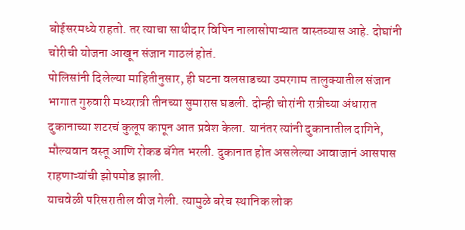बोईसरमध्ये राहतो. तर त्याचा साथीदार विपिन नालासोपाऱ्यात वास्तव्यास आहे. दोघांनी चोरीची योजना आखून संजान गाठलं होतं.
पोलिसांनी दिलेल्या माहितीनुसार, ही घटना वलसाडच्या उमरगाम तालुक्यातील संजान भागात गुरुवारी मध्यरात्री तीनच्या सुमारास घडली. दोन्ही चोरांनी रात्रीच्या अंधारात दुकानाच्या शटरचं कुलूप कापून आत प्रवेश केला. यानंतर त्यांनी दुकानातील दागिने, मौल्यवान वस्तू आणि रोकड बॅगेत भरली. दुकानात होत असलेल्या आवाजानं आसपास राहणाऱ्यांची झोपमोड झाली.
याचवेळी परिसरातील वीज गेली. त्यामुळे बरेच स्थानिक लोक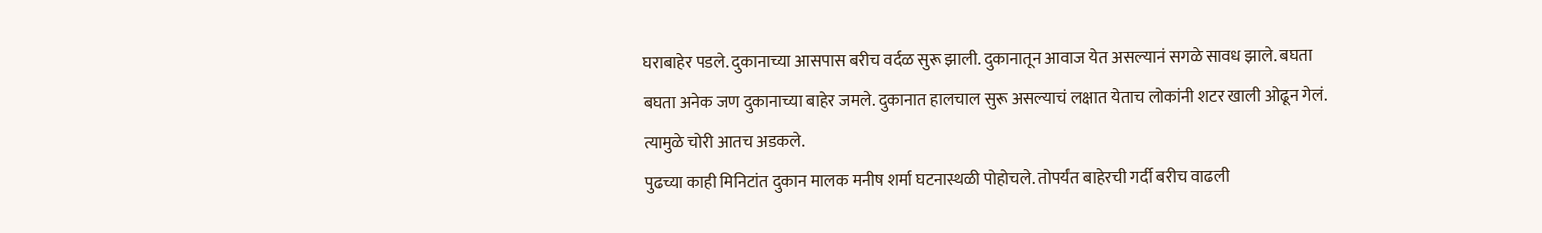घराबाहेर पडले. दुकानाच्या आसपास बरीच वर्दळ सुरू झाली. दुकानातून आवाज येत असल्यानं सगळे सावध झाले. बघता बघता अनेक जण दुकानाच्या बाहेर जमले. दुकानात हालचाल सुरू असल्याचं लक्षात येताच लोकांनी शटर खाली ओढून गेलं. त्यामुळे चोरी आतच अडकले.
पुढच्या काही मिनिटांत दुकान मालक मनीष शर्मा घटनास्थळी पोहोचले. तोपर्यंत बाहेरची गर्दी बरीच वाढली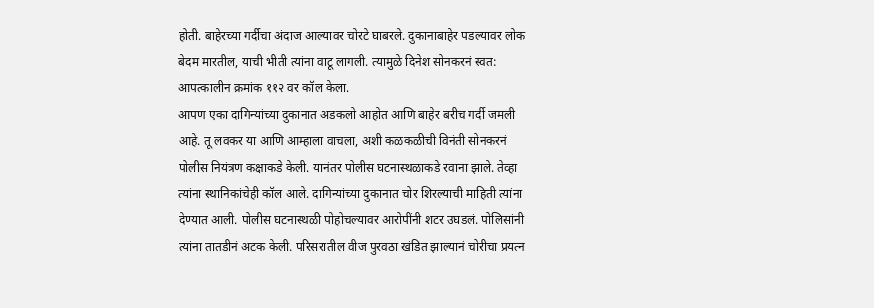होती. बाहेरच्या गर्दीचा अंदाज आल्यावर चोरटे घाबरले. दुकानाबाहेर पडल्यावर लोक बेदम मारतील, याची भीती त्यांना वाटू लागली. त्यामुळे दिनेश सोनकरनं स्वत: आपत्कालीन क्रमांक ११२ वर कॉल केला.
आपण एका दागिन्यांच्या दुकानात अडकलो आहोत आणि बाहेर बरीच गर्दी जमली आहे. तू लवकर या आणि आम्हाला वाचला, अशी कळकळीची विनंती सोनकरनं पोलीस नियंत्रण कक्षाकडे केली. यानंतर पोलीस घटनास्थळाकडे रवाना झाले. तेव्हा त्यांना स्थानिकांचेही कॉल आले. दागिन्यांच्या दुकानात चोर शिरल्याची माहिती त्यांना देण्यात आली. पोलीस घटनास्थळी पोहोचल्यावर आरोपींनी शटर उघडलं. पोलिसांनी त्यांना तातडीनं अटक केली. परिसरातील वीज पुरवठा खंडित झाल्यानं चोरीचा प्रयत्न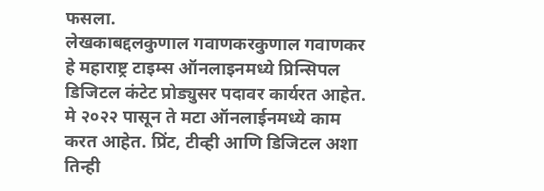फसला.
लेखकाबद्दलकुणाल गवाणकरकुणाल गवाणकर हे महाराष्ट्र टाइम्स ऑनलाइनमध्ये प्रिन्सिपल डिजिटल कंटेट प्रोड्युसर पदावर कार्यरत आहेत. मे २०२२ पासून ते मटा ऑनलाईनमध्ये काम करत आहेत. प्रिंट, टीव्ही आणि डिजिटल अशा तिन्ही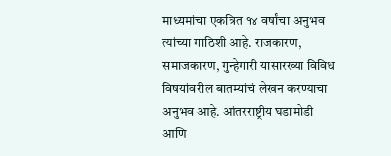माध्यमांचा एकत्रित १४ वर्षांचा अनुभव त्यांच्या गाठिशी आहे. राजकारण, समाजकारण, गुन्हेगारी यासारख्या विविध विषयांवरील बातम्यांचं लेखन करण्याचा अनुभव आहे. आंतरराष्ट्रीय घडामोडी आणि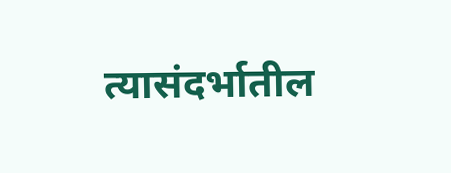त्यासंदर्भातील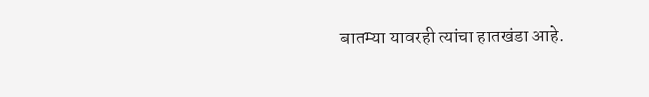बातम्या यावरही त्यांचा हातखंडा आहे.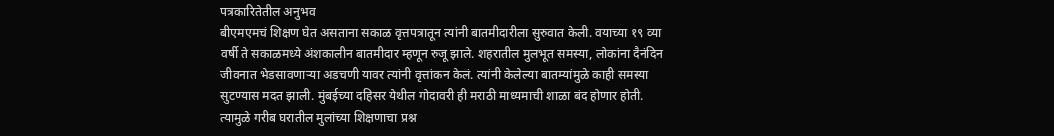पत्रकारितेतील अनुभव
बीएमएमचं शिक्षण घेत असताना सकाळ वृत्तपत्रातून त्यांनी बातमीदारीला सुरुवात केली. वयाच्या १९ व्या वर्षी ते सकाळमध्ये अंशकालीन बातमीदार म्हणून रुजू झाले. शहरातील मुलभूत समस्या, लोकांना दैनंदिन जीवनात भेडसावणाऱ्या अडचणी यावर त्यांनी वृत्तांकन केलं. त्यांनी केलेल्या बातम्यांमुळे काही समस्या सुटण्यास मदत झाली. मुंबईच्या दहिसर येथील गोदावरी ही मराठी माध्यमाची शाळा बंद होणार होती. त्यामुळे गरीब घरातील मुलांच्या शिक्षणाचा प्रश्न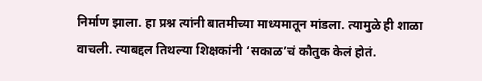निर्माण झाला. हा प्रश्न त्यांनी बातमीच्या माध्यमातून मांडला. त्यामुळे ही शाळा वाचली. त्याबद्दल तिथल्या शिक्षकांनी ‘सकाळ’चं कौतुक केलं होतं.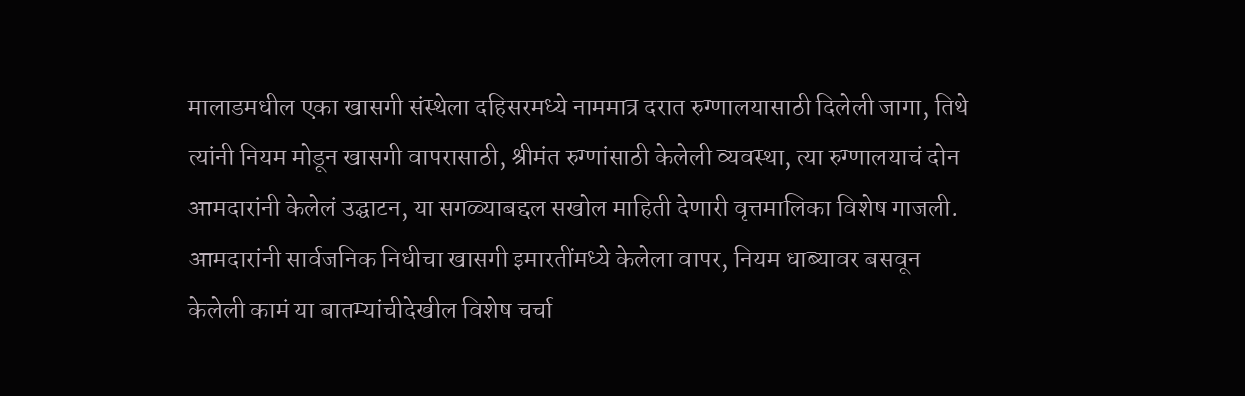मालाडमधील एका खासगी संस्थेला दहिसरमध्ये नाममात्र दरात रुग्णालयासाठी दिलेली जागा, तिथे त्यांनी नियम मोडून खासगी वापरासाठी, श्रीमंत रुग्णांसाठी केलेली व्यवस्था, त्या रुग्णालयाचं दोन आमदारांनी केलेलं उद्घाटन, या सगळ्याबद्दल सखोल माहिती देणारी वृत्तमालिका विशेष गाजली. आमदारांनी सार्वजनिक निधीचा खासगी इमारतींमध्ये केलेला वापर, नियम धाब्यावर बसवून केलेली कामं या बातम्यांचीदेखील विशेष चर्चा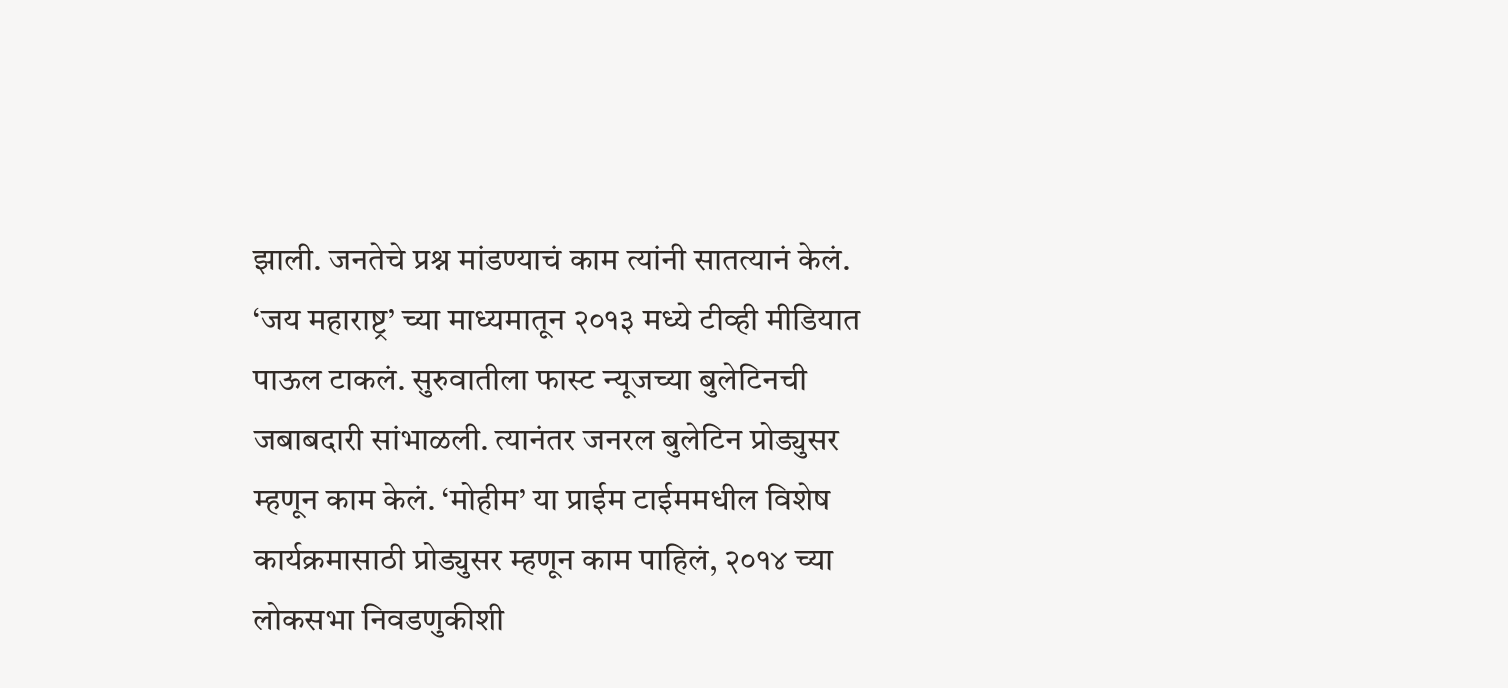झाली. जनतेचे प्रश्न मांडण्याचं काम त्यांनी सातत्यानं केलं.
‘जय महाराष्ट्र’ च्या माध्यमातून २०१३ मध्ये टीव्ही मीडियात पाऊल टाकलं. सुरुवातीला फास्ट न्यूजच्या बुलेटिनची जबाबदारी सांभाळली. त्यानंतर जनरल बुलेटिन प्रोड्युसर म्हणून काम केलं. ‘मोहीम’ या प्राईम टाईममधील विशेष कार्यक्रमासाठी प्रोड्युसर म्हणून काम पाहिलं, २०१४ च्या लोकसभा निवडणुकीशी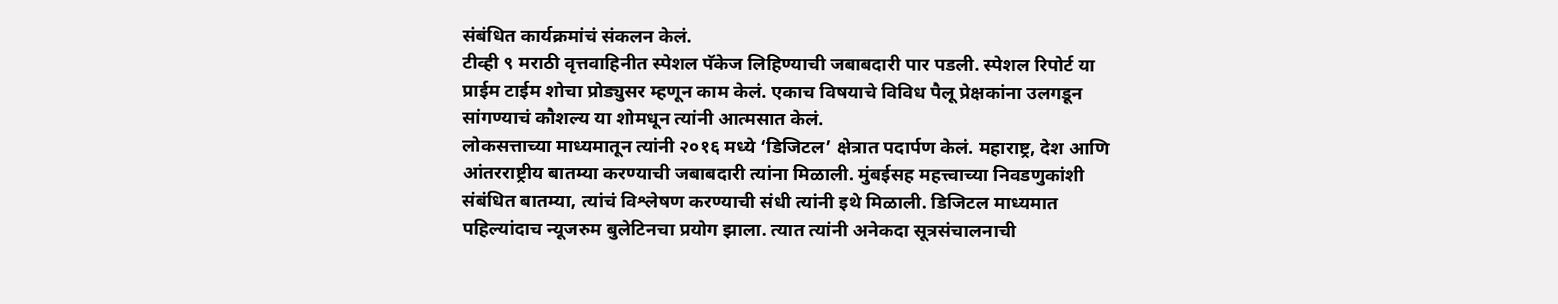संबंधित कार्यक्रमांचं संकलन केलं.
टीव्ही ९ मराठी वृत्तवाहिनीत स्पेशल पॅकेज लिहिण्याची जबाबदारी पार पडली. स्पेशल रिपोर्ट या प्राईम टाईम शोचा प्रोड्युसर म्हणून काम केलं. एकाच विषयाचे विविध पैलू प्रेक्षकांना उलगडून सांगण्याचं कौशल्य या शोमधून त्यांनी आत्मसात केलं.
लोकसत्ताच्या माध्यमातून त्यांनी २०१६ मध्ये ‘डिजिटल’ क्षेत्रात पदार्पण केलं. महाराष्ट्र, देश आणि आंतरराष्ट्रीय बातम्या करण्याची जबाबदारी त्यांना मिळाली. मुंबईसह महत्त्वाच्या निवडणुकांशी संबंधित बातम्या, त्यांचं विश्लेषण करण्याची संधी त्यांनी इथे मिळाली. डिजिटल माध्यमात पहिल्यांदाच न्यूजरुम बुलेटिनचा प्रयोग झाला. त्यात त्यांनी अनेकदा सूत्रसंचालनाची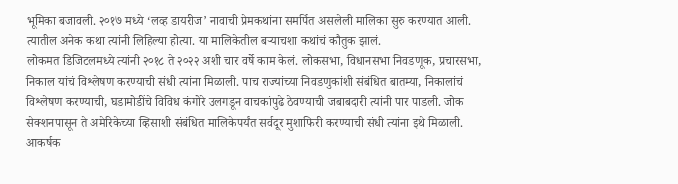भूमिका बजावली. २०१७ मध्ये ‘लव्ह डायरीज’ नावाची प्रेमकथांना समर्पित असलेली मालिका सुरु करण्यात आली. त्यातील अनेक कथा त्यांनी लिहिल्या होत्या. या मालिकेतील बऱ्याचशा कथांचं कौतुक झालं.
लोकमत डिजिटलमध्ये त्यांनी २०१८ ते २०२२ अशी चार वर्षे काम केलं. लोकसभा, विधानसभा निवडणूक, प्रचारसभा, निकाल यांचं विश्लेषण करण्याची संधी त्यांना मिळाली. पाच राज्यांच्या निवडणुकांशी संबंधित बातम्या, निकालांचं विश्लेषण करण्याची, घडामोडींचे विविध कंगोरे उलगडून वाचकांपुढे ठेवण्याची जबाबदारी त्यांनी पार पाडली. जोक सेक्शनपासून ते अमेरिकेच्या व्हिसाशी संबंधित मालिकेपर्यंत सर्वदूर मुशाफिरी करण्याची संधी त्यांना इथे मिळाली. आकर्षक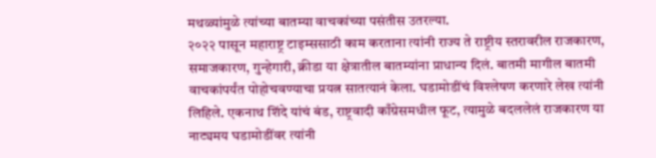मथळ्यांमुळे त्यांच्या बातम्या वाचकांच्या पसंतीस उतरल्या.
२०२२ पासून महाराष्ट्र टाइम्ससाठी काम करताना त्यांनी राज्य ते राष्ट्रीय स्तरावरील राजकारण, समाजकारण, गुन्हेगारी, क्रीडा या क्षेत्रातील बातम्यांना प्राधान्य दिलं. बातमी मागील बातमी वाचकांपर्यंत पोहोचवण्याचा प्रयत्न सातत्यानं केला. घडामोडींचं विश्लेषण करणारे लेख त्यांनी लिहिले. एकनाथ शिंदे यांचं बंड, राष्ट्रवादी काँग्रेसमधील फूट, त्यामुळे बदललेलं राजकारण या नाट्यमय घडामोडींवर त्यांनी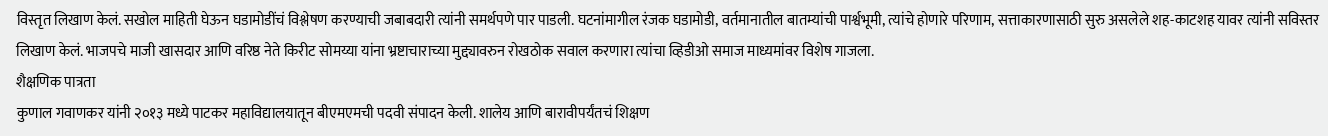विस्तृत लिखाण केलं. सखोल माहिती घेऊन घडामोडींचं विश्लेषण करण्याची जबाबदारी त्यांनी समर्थपणे पार पाडली. घटनांमागील रंजक घडामोडी, वर्तमानातील बातम्यांची पार्श्वभूमी, त्यांचे होणारे परिणाम, सत्ताकारणासाठी सुरु असलेले शह-काटशह यावर त्यांनी सविस्तर लिखाण केलं. भाजपचे माजी खासदार आणि वरिष्ठ नेते किरीट सोमय्या यांना भ्रष्टाचाराच्या मुद्द्यावरुन रोखठोक सवाल करणारा त्यांचा व्हिडीओ समाज माध्यमांवर विशेष गाजला.
शैक्षणिक पात्रता
कुणाल गवाणकर यांनी २०१३ मध्ये पाटकर महाविद्यालयातून बीएमएमची पदवी संपादन केली. शालेय आणि बारावीपर्यंतचं शिक्षण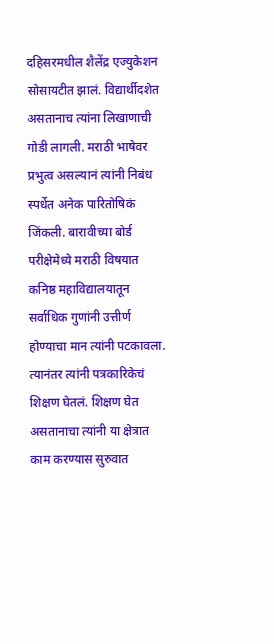दहिसरमधील शैलेंद्र एज्युकेशन सोसायटीत झालं. विद्यार्थीदशेत असतानाच त्यांना लिखाणाची गोडी लागली. मराठी भाषेवर प्रभुत्व असल्यानं त्यांनी निबंध स्पर्धेत अनेक पारितोषिकं जिंकली. बारावीच्या बोर्ड परीक्षेमेध्ये मराठी विषयात कनिष्ठ महाविद्यालयातून सर्वाधिक गुणांनी उत्तीर्ण होण्याचा मान त्यांनी पटकावला. त्यानंतर त्यांनी पत्रकारिकेचं शिक्षण घेतलं. शिक्षण घेत असतानाचा त्यांनी या क्षेत्रात काम करण्यास सुरुवात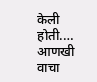केली होती.… आणखी वाचा